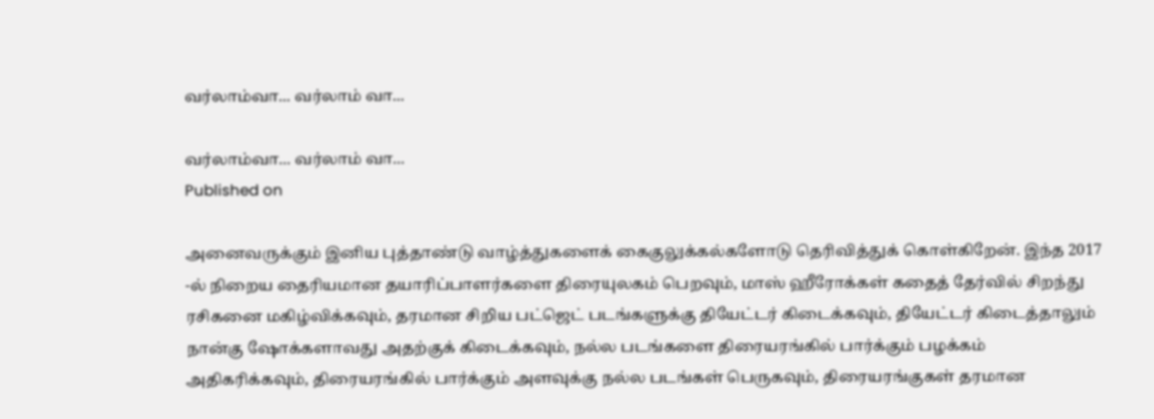வர்லாம்வா... வர்லாம் வா...

வர்லாம்வா... வர்லாம் வா...
Published on

அனைவருக்கும் இனிய புத்தாண்டு வாழ்த்துகளைக் கைகுலுக்கல்களோடு தெரிவித்துக் கொள்கிறேன். இந்த 2017 -ல் நிறைய தைரியமான தயாரிப்பாளர்களை திரையுலகம் பெறவும், மாஸ் ஹீரோக்கள் கதைத் தேர்வில் சிறந்து ரசிகனை மகிழ்விக்கவும், தரமான சிறிய பட்ஜெட் படங்களுக்கு தியேட்டர் கிடைக்கவும், தியேட்டர் கிடைத்தாலும் நான்கு ஷோக்களாவது அதற்குக் கிடைக்கவும், நல்ல படங்களை திரையரங்கில் பார்க்கும் பழக்கம் அதிகரிக்கவும், திரையரங்கில் பார்க்கும் அளவுக்கு நல்ல படங்கள் பெருகவும், திரையரங்குகள் தரமான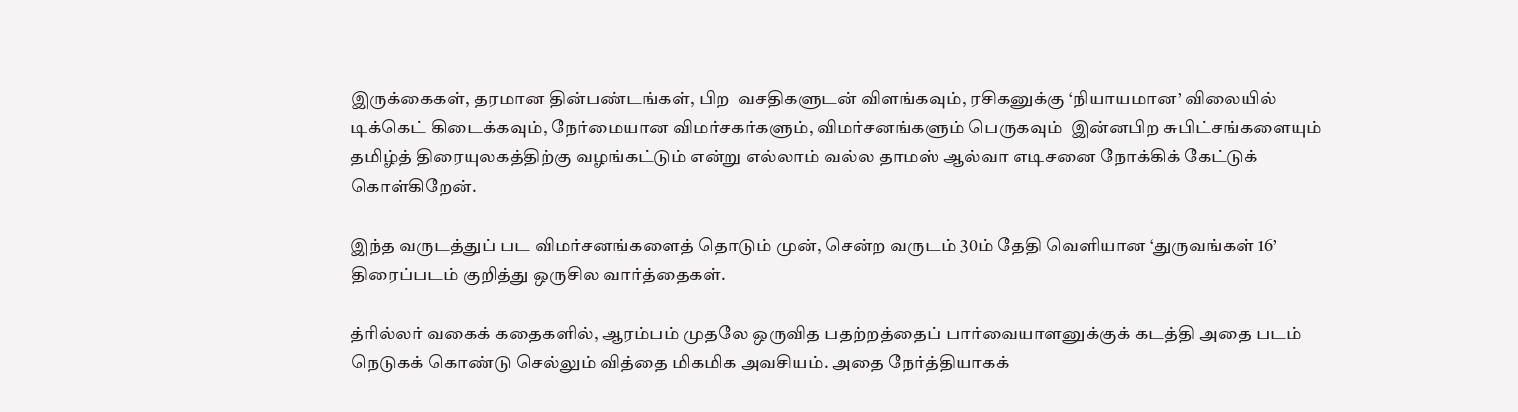இருக்கைகள், தரமான தின்பண்டங்கள், பிற  வசதிகளுடன் விளங்கவும், ரசிகனுக்கு ‘நியாயமான’ விலையில் டிக்கெட் கிடைக்கவும், நேர்மையான விமர்சகர்களும், விமர்சனங்களும் பெருகவும்  இன்னபிற சுபிட்சங்களையும் தமிழ்த் திரையுலகத்திற்கு வழங்கட்டும் என்று எல்லாம் வல்ல தாமஸ் ஆல்வா எடிசனை நோக்கிக் கேட்டுக் கொள்கிறேன்.

இந்த வருடத்துப் பட விமர்சனங்களைத் தொடும் முன், சென்ற வருடம் 30ம் தேதி வெளியான ‘துருவங்கள் 16’ திரைப்படம் குறித்து ஒருசில வார்த்தைகள்.

த்ரில்லர் வகைக் கதைகளில், ஆரம்பம் முதலே ஒருவித பதற்றத்தைப் பார்வையாளனுக்குக் கடத்தி அதை படம் நெடுகக் கொண்டு செல்லும் வித்தை மிகமிக அவசியம். அதை நேர்த்தியாகக்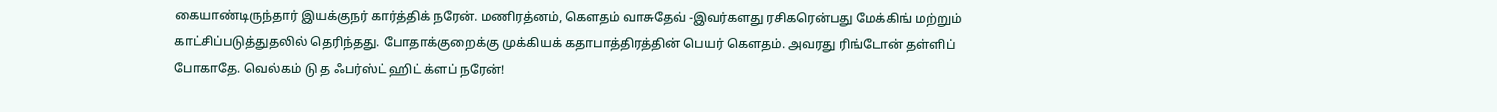கையாண்டிருந்தார் இயக்குநர் கார்த்திக் நரேன். மணிரத்னம், கௌதம் வாசுதேவ் -இவர்களது ரசிகரென்பது மேக்கிங் மற்றும் காட்சிப்படுத்துதலில் தெரிந்தது. போதாக்குறைக்கு முக்கியக் கதாபாத்திரத்தின் பெயர் கௌதம். அவரது ரிங்டோன் தள்ளிப் போகாதே. வெல்கம் டு த ஃபர்ஸ்ட் ஹிட் க்ளப் நரேன்!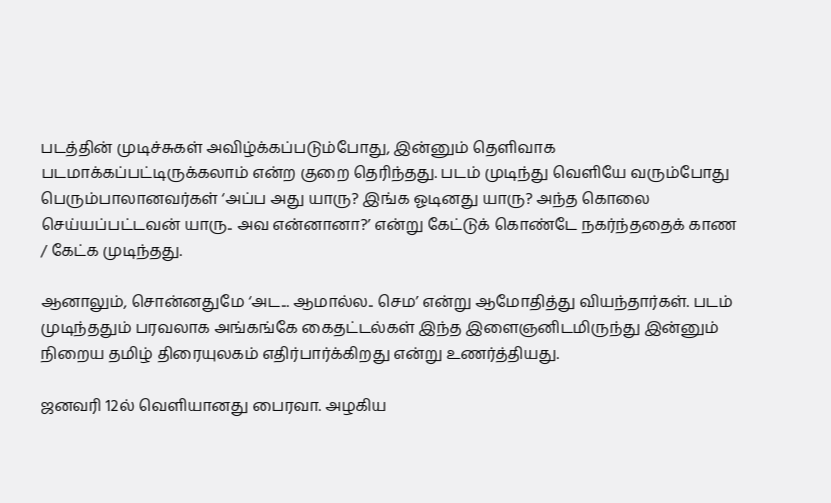படத்தின் முடிச்சுகள் அவிழ்க்கப்படும்போது, இன்னும் தெளிவாக படமாக்கப்பட்டிருக்கலாம் என்ற குறை தெரிந்தது. படம் முடிந்து வெளியே வரும்போது பெரும்பாலானவர்கள் ‘அப்ப அது யாரு? இங்க ஓடினது யாரு? அந்த கொலை செய்யப்பட்டவன் யாரு.. அவ என்னானா?’ என்று கேட்டுக் கொண்டே நகர்ந்ததைக் காண / கேட்க முடிந்தது.

ஆனாலும், சொன்னதுமே ‘அட... ஆமால்ல.. செம’ என்று ஆமோதித்து வியந்தார்கள். படம் முடிந்ததும் பரவலாக அங்கங்கே கைதட்டல்கள் இந்த இளைஞனிடமிருந்து இன்னும் நிறைய தமிழ் திரையுலகம் எதிர்பார்க்கிறது என்று உணர்த்தியது.

ஜனவரி 12ல் வெளியானது பைரவா. அழகிய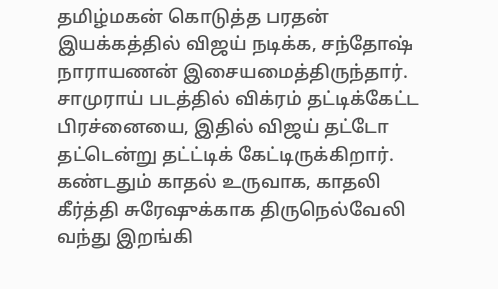தமிழ்மகன் கொடுத்த பரதன் இயக்கத்தில் விஜய் நடிக்க, சந்தோஷ் நாராயணன் இசையமைத்திருந்தார். சாமுராய் படத்தில் விக்ரம் தட்டிக்கேட்ட பிரச்னையை, இதில் விஜய் தட்டோ தட்டென்று தட்ட்டிக் கேட்டிருக்கிறார். கண்டதும் காதல் உருவாக, காதலி கீர்த்தி சுரேஷுக்காக திருநெல்வேலி வந்து இறங்கி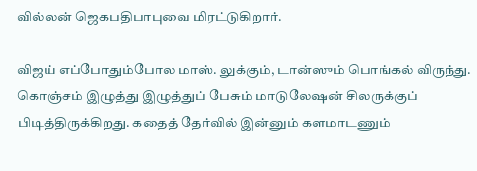வில்லன் ஜெகபதிபாபுவை மிரட்டுகிறார்.

விஜய் எப்போதும்போல மாஸ். லுக்கும், டான்ஸும் பொங்கல் விருந்து. கொஞ்சம் இழுத்து இழுத்துப் பேசும் மாடுலேஷன் சிலருக்குப் பிடித்திருக்கிறது. கதைத் தேர்வில் இன்னும் களமாடணும்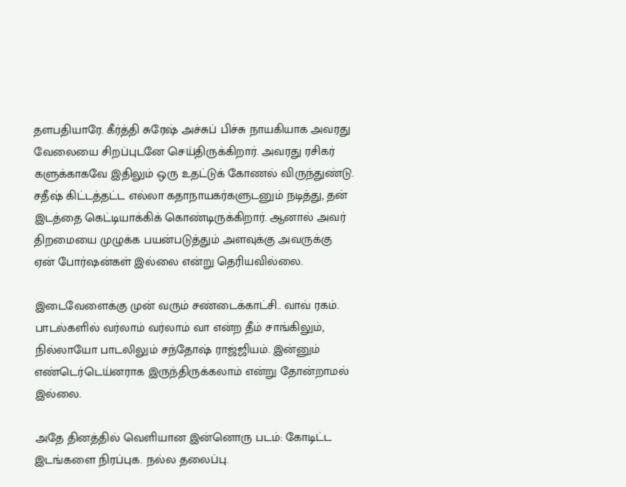தளபதியாரே. கீர்த்தி சுரேஷ் அச்சுப் பிச்சு நாயகியாக அவரது வேலையை சிறப்புடனே செய்திருக்கிறார். அவரது ரசிகர் களுக்காகவே இதிலும் ஒரு உதட்டுக் கோணல் விருந்துண்டு. சதீஷ் கிட்டத்தட்ட எல்லா கதாநாயகர்களுடனும் நடித்து, தன் இடத்தை கெட்டியாக்கிக் கொண்டிருக்கிறார். ஆனால் அவர் திறமையை முழுக்க பயன்படுத்தும் அளவுக்கு அவருக்கு ஏன் போர்ஷன்கள் இல்லை என்று தெரியவில்லை.

இடைவேளைக்கு முன் வரும் சண்டைக்காட்சி.. வாவ் ரகம். பாடல்களில் வர்லாம் வர்லாம் வா என்ற தீம் சாங்கிலும், நில்லாயோ பாடலிலும் சந்தோஷ் ராஜ்ஜியம். இன்னும் எண்டெர்டெய்னராக இருந்திருக்கலாம் என்று தோன்றாமல் இல்லை.

அதே தினத்தில் வெளியான இன்னொரு படம்: கோடிட்ட இடங்களை நிரப்புக. நல்ல தலைப்பு.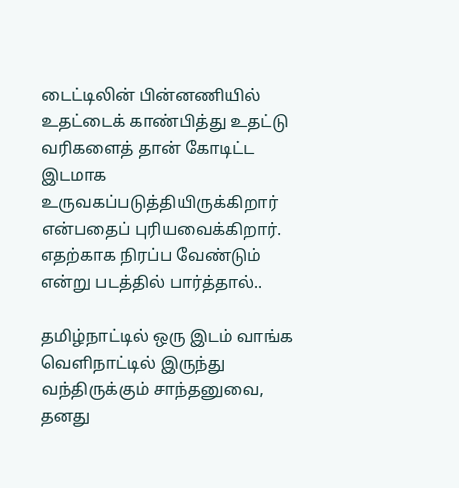டைட்டிலின் பின்னணியில் உதட்டைக் காண்பித்து உதட்டு வரிகளைத் தான் கோடிட்ட இடமாக உருவகப்படுத்தியிருக்கிறார் என்பதைப் புரியவைக்கிறார். எதற்காக நிரப்ப வேண்டும் என்று படத்தில் பார்த்தால்..

தமிழ்நாட்டில் ஒரு இடம் வாங்க வெளிநாட்டில் இருந்து வந்திருக்கும் சாந்தனுவை, தனது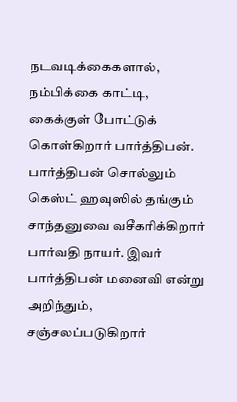நடவடிக்கைகளால், நம்பிக்கை காட்டி, கைக்குள் போட்டுக் கொள்கிறார் பார்த்திபன். பார்த்திபன் சொல்லும் கெஸ்ட் ஹவுஸில் தங்கும் சாந்தனுவை வசீகரிக்கிறார் பார்வதி நாயர். இவர் பார்த்திபன் மனைவி என்று அறிந்தும், சஞ்சலப்படுகிறார்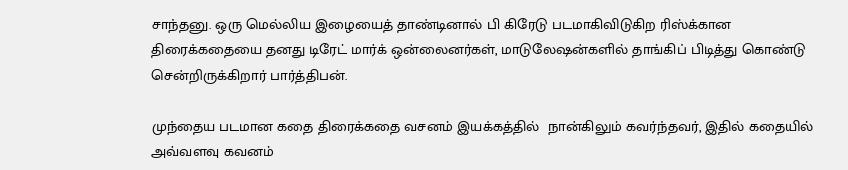சாந்தனு. ஒரு மெல்லிய இழையைத் தாண்டினால் பி கிரேடு படமாகிவிடுகிற ரிஸ்க்கான திரைக்கதையை தனது டிரேட் மார்க் ஒன்லைனர்கள், மாடுலேஷன்களில் தாங்கிப் பிடித்து கொண்டு சென்றிருக்கிறார் பார்த்திபன்.

முந்தைய படமான கதை திரைக்கதை வசனம் இயக்கத்தில்  நான்கிலும் கவர்ந்தவர், இதில் கதையில் அவ்வளவு கவனம்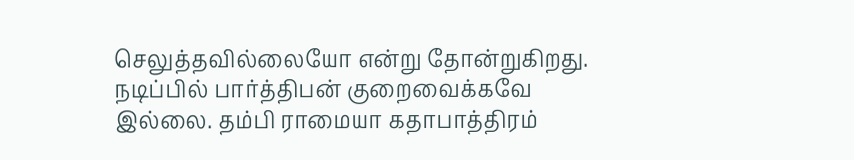செலுத்தவில்லையோ என்று தோன்றுகிறது. நடிப்பில் பார்த்திபன் குறைவைக்கவே இல்லை. தம்பி ராமையா கதாபாத்திரம்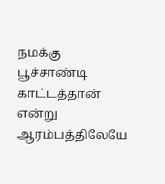நமக்கு பூச்சாண்டி காட்டத்தான் என்று ஆரம்பத்திலேயே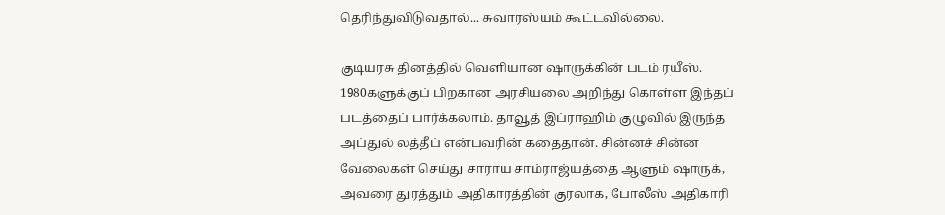தெரிந்துவிடுவதால்... சுவாரஸ்யம் கூட்டவில்லை.

குடியரசு தினத்தில் வெளியான ஷாருக்கின் படம் ரயீஸ். 1980களுக்குப் பிறகான அரசியலை அறிந்து கொள்ள இந்தப் படத்தைப் பார்க்கலாம். தாவூத் இப்ராஹிம் குழுவில் இருந்த அப்துல் லத்தீப் என்பவரின் கதைதான். சின்னச் சின்ன வேலைகள் செய்து சாராய சாம்ராஜ்யத்தை ஆளும் ஷாருக், அவரை துரத்தும் அதிகாரத்தின் குரலாக, போலீஸ் அதிகாரி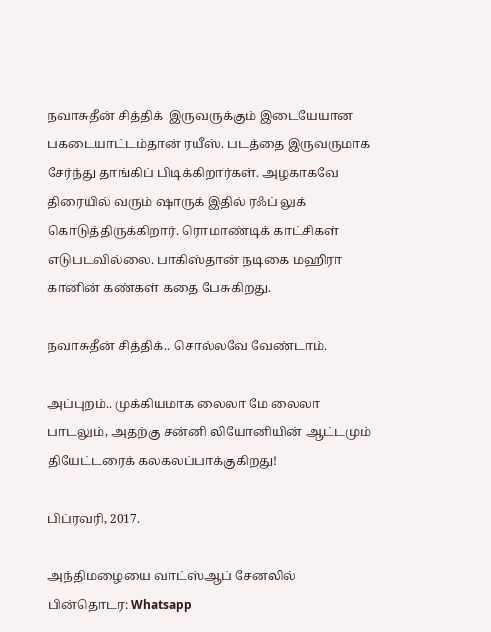நவாசுதீன் சித்திக்  இருவருக்கும் இடையேயான பகடையாட்டம்தான் ரயீஸ். படத்தை இருவருமாக  சேர்ந்து தாங்கிப் பிடிக்கிறார்கள். அழகாகவே திரையில் வரும் ஷாருக் இதில் ரஃப் லுக் கொடுத்திருக்கிறார். ரொமாண்டிக் காட்சிகள் எடுபடவில்லை. பாகிஸ்தான் நடிகை மஹிரா கானின் கண்கள் கதை பேசுகிறது.

நவாசுதீன் சித்திக்.. சொல்லவே வேண்டாம்.

அப்புறம்.. முக்கியமாக லைலா மே லைலா பாடலும், அதற்கு சன்னி லியோனியின் ஆட்டமும் தியேட்டரைக் கலகலப்பாக்குகிறது!

பிப்ரவரி, 2017.

அந்திமழையை வாட்ஸ்ஆப் சேனலில் பின்தொடர: Whatsapp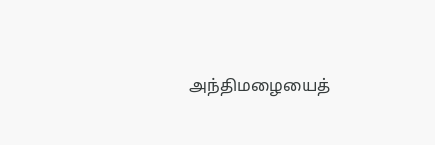அந்திமழையைத்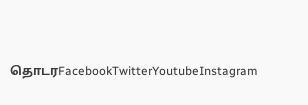தொடரFacebookTwitterYoutubeInstagram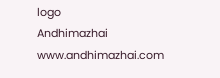logo
Andhimazhai
www.andhimazhai.com